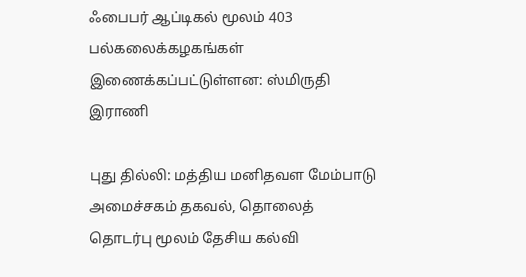ஃபைபர் ஆப்டிகல் மூலம் 403 பல்கலைக்கழகங்கள் இணைக்கப்பட்டுள்ளன: ஸ்மிருதி இராணி

புது தில்லி: மத்திய மனிதவள மேம்பாடு அமைச்சகம் தகவல், தொலைத் தொடர்பு மூலம் தேசிய கல்வி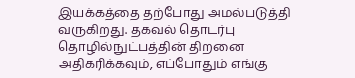இயக்கத்தை தற்போது அமல்படுத்தி வருகிறது. தகவல் தொடர்பு தொழில்நுட்பத்தின் திறனை அதிகரிக்கவும், எப்போதும் எங்கு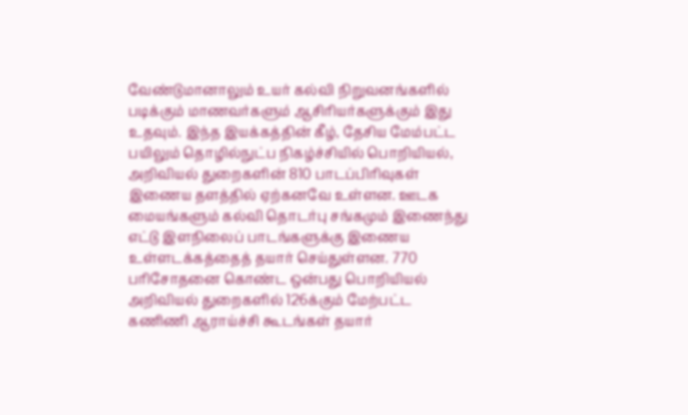வேண்டுமானாலும் உயர் கல்வி நிறுவனங்களில் படிக்கும் மாணவர்களும் ஆசிரியர்களுக்கும் இது உதவும். இந்த இயக்கத்தின் கீழ், தேசிய மேம்பட்ட பயிலும் தொழில்நுட்ப நிகழ்ச்சியில் பொறியியல், அறிவியல் துறைகளின் 810 பாடப்பிரிவுகள் இணைய தளத்தில் ஏற்கனவே உள்ளன. ஊடக மையங்களும் கல்வி தொடர்பு சங்கமும் இணைந்து எட்டு இளநிலைப் பாடங்களுக்கு இணைய உள்ளடக்கத்தைத் தயார் செய்துள்ளன. 770 பரிசோதனை கொண்ட ஒன்பது பொறியியல் அறிவியல் துறைகளில் 126க்கும் மேற்பட்ட கணிணி ஆராய்ச்சி கூடங்கள் தயார்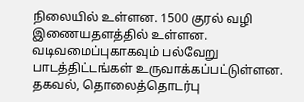நிலையில் உள்ளன. 1500 குரல் வழி இணையதளத்தில் உள்ளன. வடிவமைப்புகாகவும் பல்வேறு பாடத்திட்டங்கள் உருவாக்கப்பட்டுள்ளன. தகவல், தொலைத்தொடர்பு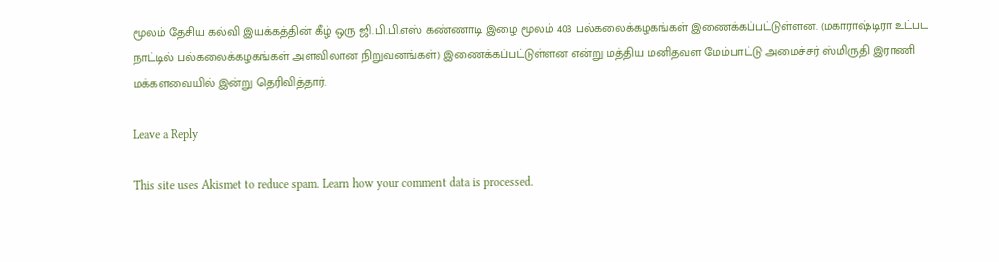மூலம் தேசிய கல்வி இயக்கத்தின் கீழ் ஒரு ஜி.பி.பி.எஸ் கண்ணாடி இழை மூலம் 403 பல்கலைக்கழகங்கள் இணைக்கப்பட்டுள்ளன. (மகாராஷ்டிரா உட்பட நாட்டில் பல்கலைக்கழகங்கள் அளவிலான நிறுவனங்கள்) இணைக்கப்பட்டுள்ளன என்று மத்திய மனிதவள மேம்பாட்டு அமைச்சர் ஸ்மிருதி இராணி மக்களவையில் இன்று தெரிவித்தார்.

Leave a Reply

This site uses Akismet to reduce spam. Learn how your comment data is processed.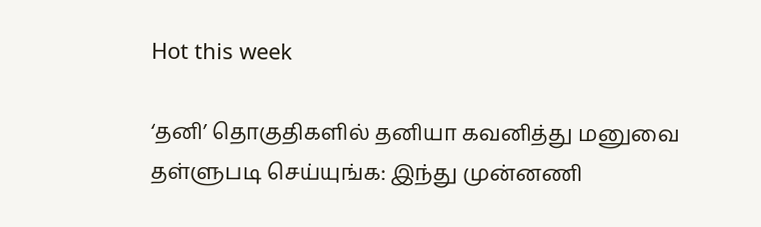Hot this week

‘தனி’ தொகுதிகளில் தனியா கவனித்து மனுவை தள்ளுபடி செய்யுங்க: இந்து முன்னணி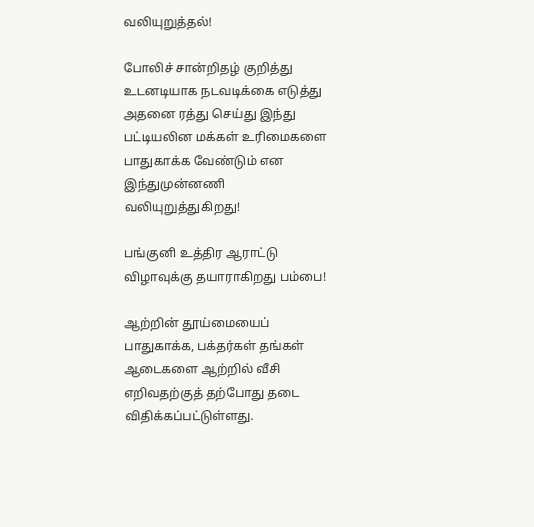வலியுறுத்தல்!

போலிச் சான்றிதழ் குறித்து உடனடியாக நடவடிக்கை எடுத்து அதனை ரத்து செய்து இந்து பட்டியலின மக்கள் உரிமைகளை பாதுகாக்க வேண்டும் என இந்துமுன்னணி வலியுறுத்துகிறது!

பங்குனி உத்திர ஆராட்டு விழாவுக்கு தயாராகிறது பம்பை!

ஆற்றின் தூய்மையைப் பாதுகாக்க, பக்தர்கள் தங்கள் ஆடைகளை ஆற்றில் வீசி எறிவதற்குத் தற்போது தடை விதிக்கப்பட்டுள்ளது.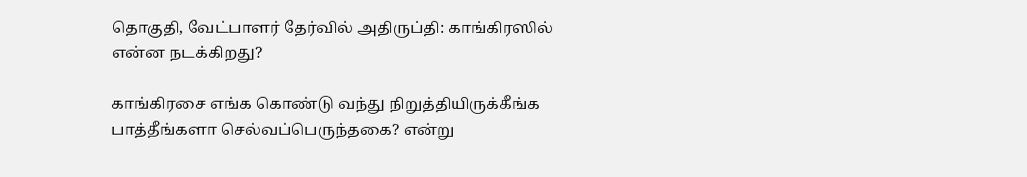தொகுதி, வேட்பாளர் தேர்வில் அதிருப்தி: காங்கிரஸில் என்ன நடக்கிறது?

காங்கிரசை எங்க கொண்டு வந்து நிறுத்தியிருக்கீங்க பாத்தீங்களா செல்வப்பெருந்தகை? என்று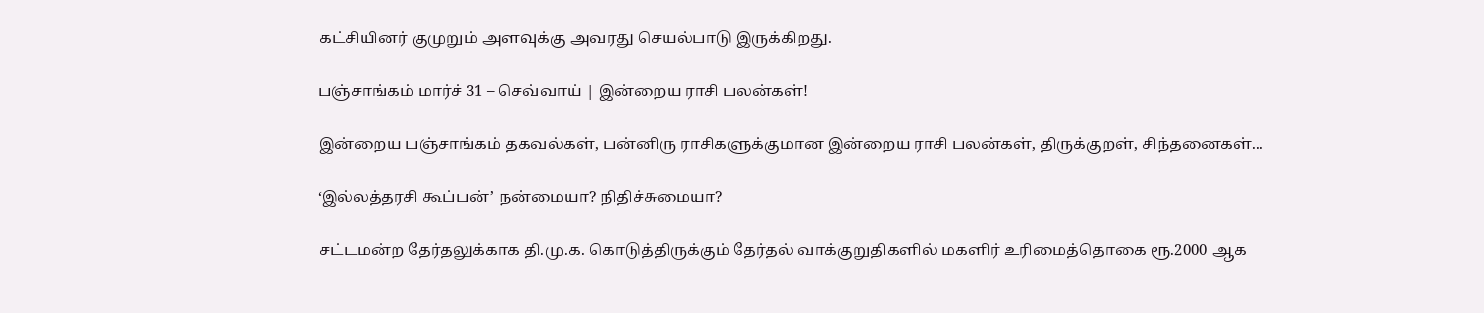கட்சியினர் குமுறும் அளவுக்கு அவரது செயல்பாடு இருக்கிறது.

பஞ்சாங்கம் மார்ச் 31 – செவ்வாய் | இன்றைய ராசி பலன்கள்!

இன்றைய பஞ்சாங்கம் தகவல்கள், பன்னிரு ராசிகளுக்குமான இன்றைய ராசி பலன்கள், திருக்குறள், சிந்தனைகள்...

‘இல்லத்தரசி கூப்பன்’ நன்மையா? நிதிச்சுமையா?

சட்டமன்ற தேர்தலுக்காக தி.மு.க. கொடுத்திருக்கும் தேர்தல் வாக்குறுதிகளில் மகளிர் உரிமைத்தொகை ரூ.2000 ஆக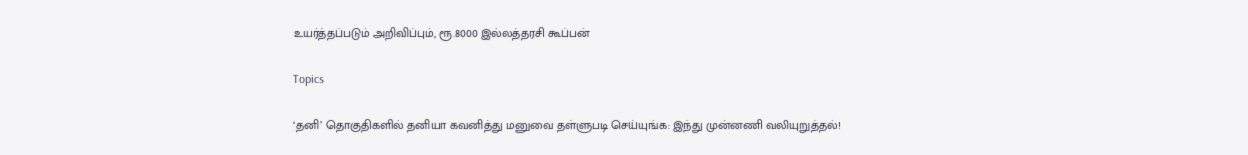உயர்த்தப்படும் அறிவிப்பும், ரூ.8000 இல்லத்தரசி கூப்பன்

Topics

‘தனி’ தொகுதிகளில் தனியா கவனித்து மனுவை தள்ளுபடி செய்யுங்க: இந்து முன்னணி வலியுறுத்தல்!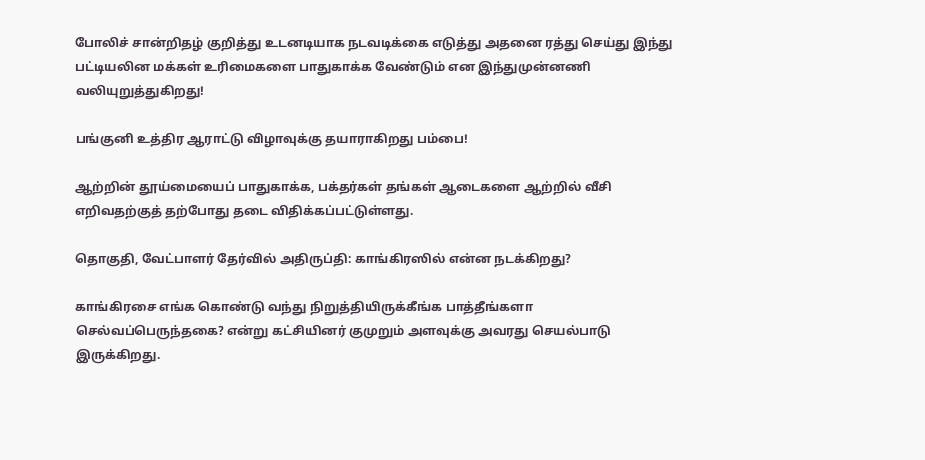போலிச் சான்றிதழ் குறித்து உடனடியாக நடவடிக்கை எடுத்து அதனை ரத்து செய்து இந்து பட்டியலின மக்கள் உரிமைகளை பாதுகாக்க வேண்டும் என இந்துமுன்னணி வலியுறுத்துகிறது!

பங்குனி உத்திர ஆராட்டு விழாவுக்கு தயாராகிறது பம்பை!

ஆற்றின் தூய்மையைப் பாதுகாக்க, பக்தர்கள் தங்கள் ஆடைகளை ஆற்றில் வீசி எறிவதற்குத் தற்போது தடை விதிக்கப்பட்டுள்ளது.

தொகுதி, வேட்பாளர் தேர்வில் அதிருப்தி: காங்கிரஸில் என்ன நடக்கிறது?

காங்கிரசை எங்க கொண்டு வந்து நிறுத்தியிருக்கீங்க பாத்தீங்களா செல்வப்பெருந்தகை? என்று கட்சியினர் குமுறும் அளவுக்கு அவரது செயல்பாடு இருக்கிறது.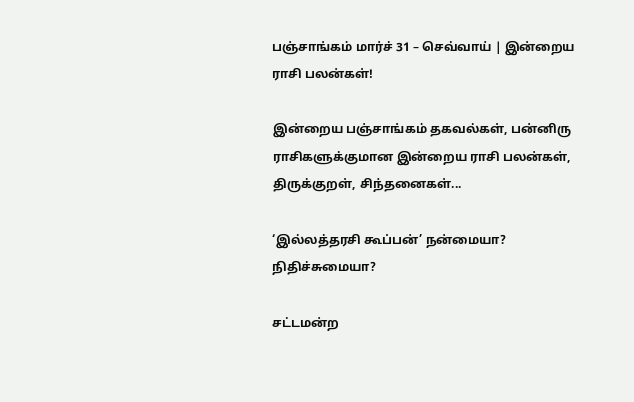பஞ்சாங்கம் மார்ச் 31 – செவ்வாய் | இன்றைய ராசி பலன்கள்!

இன்றைய பஞ்சாங்கம் தகவல்கள், பன்னிரு ராசிகளுக்குமான இன்றைய ராசி பலன்கள், திருக்குறள், சிந்தனைகள்...

‘இல்லத்தரசி கூப்பன்’ நன்மையா? நிதிச்சுமையா?

சட்டமன்ற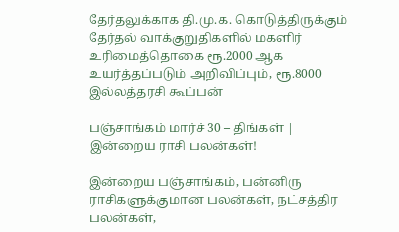தேர்தலுக்காக தி.மு.க. கொடுத்திருக்கும் தேர்தல் வாக்குறுதிகளில் மகளிர் உரிமைத்தொகை ரூ.2000 ஆக உயர்த்தப்படும் அறிவிப்பும், ரூ.8000 இல்லத்தரசி கூப்பன்

பஞ்சாங்கம் மார்ச் 30 – திங்கள் | இன்றைய ராசி பலன்கள்!

இன்றைய பஞ்சாங்கம், பன்னிரு ராசிகளுக்குமான பலன்கள், நட்சத்திர பலன்கள்,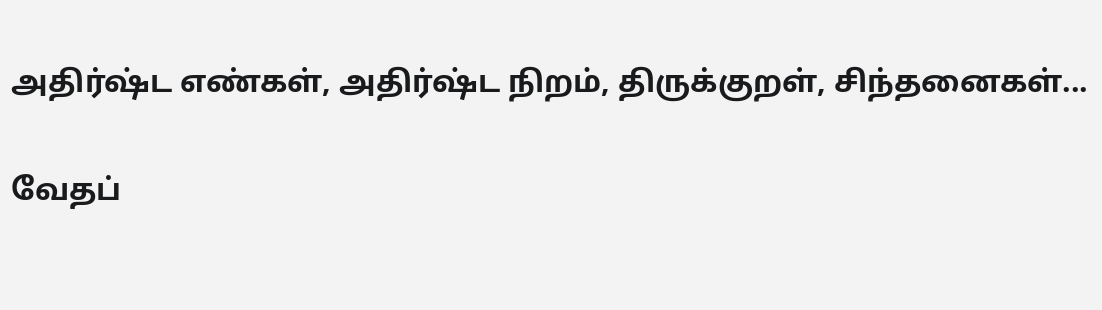அதிர்ஷ்ட எண்கள், அதிர்ஷ்ட நிறம், திருக்குறள், சிந்தனைகள்...

வேதப்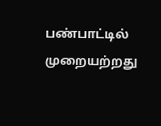பண்பாட்டில் முறையற்றது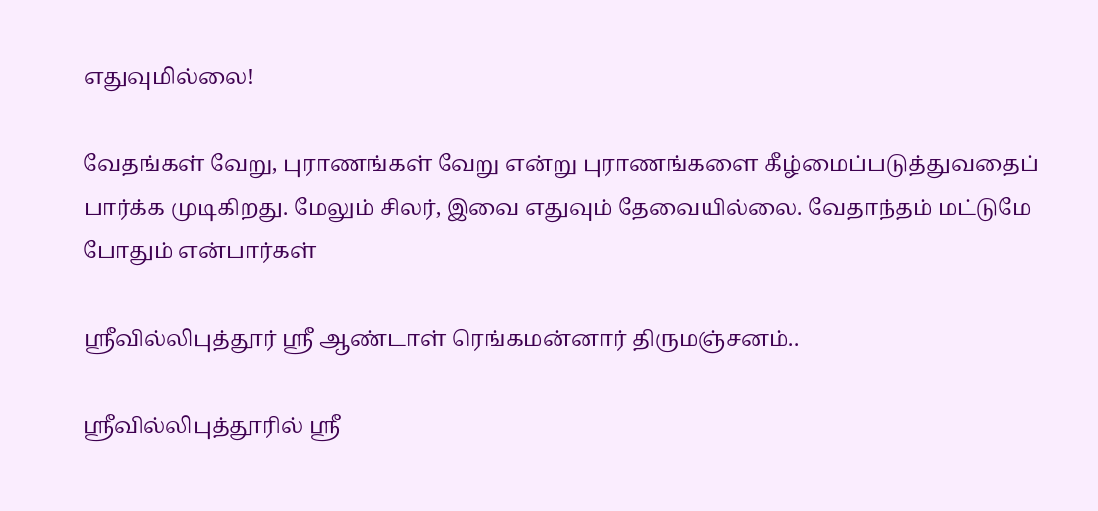எதுவுமில்லை!

வேதங்கள் வேறு, புராணங்கள் வேறு என்று புராணங்களை கீழ்மைப்படுத்துவதைப்  பார்க்க முடிகிறது. மேலும் சிலர், இவை எதுவும் தேவையில்லை. வேதாந்தம் மட்டுமே  போதும் என்பார்கள்

ஶ்ரீவில்லிபுத்தூர் ஶ்ரீ ஆண்டாள் ரெங்கமன்னார் திருமஞ்சனம்..

ஸ்ரீவில்லிபுத்தூரில் ஶ்ரீ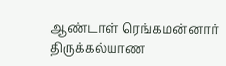ஆண்டாள் ரெங்கமன்னார் திருக்கல்யாண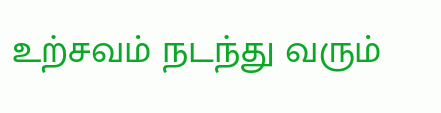உற்சவம் நடந்து வரும்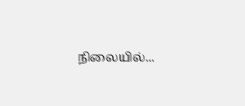நிலையில்...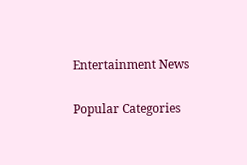Entertainment News

Popular Categories